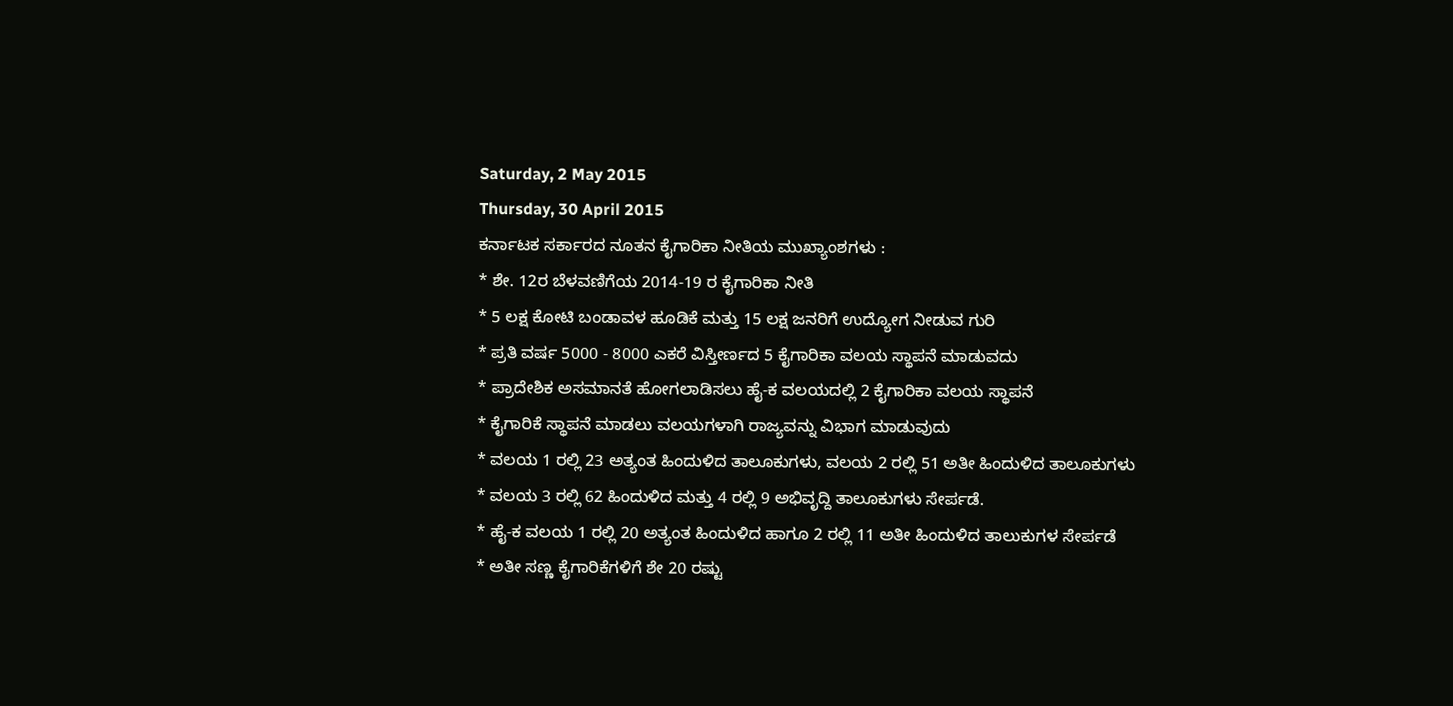Saturday, 2 May 2015
Thursday, 30 April 2015
ಕರ್ನಾಟಕ ಸರ್ಕಾರದ ನೂತನ ಕೈಗಾರಿಕಾ ನೀತಿಯ ಮುಖ್ಯಾಂಶಗಳು :
* ಶೇ. 12ರ ಬೆಳವಣಿಗೆಯ 2014-19 ರ ಕೈಗಾರಿಕಾ ನೀತಿ
* 5 ಲಕ್ಷ ಕೋಟಿ ಬಂಡಾವಳ ಹೂಡಿಕೆ ಮತ್ತು 15 ಲಕ್ಷ ಜನರಿಗೆ ಉದ್ಯೋಗ ನೀಡುವ ಗುರಿ
* ಪ್ರತಿ ವರ್ಷ 5000 - 8000 ಎಕರೆ ವಿಸ್ತೀರ್ಣದ 5 ಕೈಗಾರಿಕಾ ವಲಯ ಸ್ಥಾಪನೆ ಮಾಡುವದು
* ಪ್ರಾದೇಶಿಕ ಅಸಮಾನತೆ ಹೋಗಲಾಡಿಸಲು ಹೈ-ಕ ವಲಯದಲ್ಲಿ 2 ಕೈಗಾರಿಕಾ ವಲಯ ಸ್ಥಾಪನೆ
* ಕೈಗಾರಿಕೆ ಸ್ಥಾಪನೆ ಮಾಡಲು ವಲಯಗಳಾಗಿ ರಾಜ್ಯವನ್ನು ವಿಭಾಗ ಮಾಡುವುದು
* ವಲಯ 1 ರಲ್ಲಿ 23 ಅತ್ಯಂತ ಹಿಂದುಳಿದ ತಾಲೂಕುಗಳು, ವಲಯ 2 ರಲ್ಲಿ 51 ಅತೀ ಹಿಂದುಳಿದ ತಾಲೂಕುಗಳು
* ವಲಯ 3 ರಲ್ಲಿ 62 ಹಿಂದುಳಿದ ಮತ್ತು 4 ರಲ್ಲಿ 9 ಅಭಿವೃದ್ದಿ ತಾಲೂಕುಗಳು ಸೇರ್ಪಡೆ.
* ಹೈ-ಕ ವಲಯ 1 ರಲ್ಲಿ 20 ಅತ್ಯಂತ ಹಿಂದುಳಿದ ಹಾಗೂ 2 ರಲ್ಲಿ 11 ಅತೀ ಹಿಂದುಳಿದ ತಾಲುಕುಗಳ ಸೇರ್ಪಡೆ
* ಅತೀ ಸಣ್ಣ ಕೈಗಾರಿಕೆಗಳಿಗೆ ಶೇ 20 ರಷ್ಟು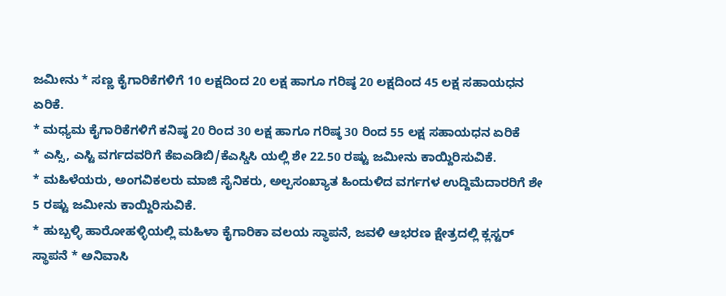ಜಮೀನು * ಸಣ್ಣ ಕೈಗಾರಿಕೆಗಳಿಗೆ 10 ಲಕ್ಷದಿಂದ 20 ಲಕ್ಷ ಹಾಗೂ ಗರಿಷ್ಠ 20 ಲಕ್ಷದಿಂದ 45 ಲಕ್ಷ ಸಹಾಯಧನ ಏರಿಕೆ.
* ಮಧ್ಯಮ ಕೈಗಾರಿಕೆಗಳಿಗೆ ಕನಿಷ್ಠ 20 ರಿಂದ 30 ಲಕ್ಷ ಹಾಗೂ ಗರಿಷ್ಠ 30 ರಿಂದ 55 ಲಕ್ಷ ಸಹಾಯಧನ ಏರಿಕೆ
* ಎಸ್ಸಿ, ಎಸ್ಟಿ ವರ್ಗದವರಿಗೆ ಕೆಐಎಡಿಬಿ/ಕೆಎಸ್ಡಿಸಿ ಯಲ್ಲಿ ಶೇ 22.50 ರಷ್ಟು ಜಮೀನು ಕಾಯ್ದಿರಿಸುವಿಕೆ.
* ಮಹಿಳೆಯರು, ಅಂಗವಿಕಲರು ಮಾಜಿ ಸೈನಿಕರು, ಅಲ್ಪಸಂಖ್ಯಾತ ಹಿಂದುಳಿದ ವರ್ಗಗಳ ಉದ್ದಿಮೆದಾರರಿಗೆ ಶೇ 5 ರಷ್ಟು ಜಮೀನು ಕಾಯ್ದಿರಿಸುವಿಕೆ.
* ಹುಬ್ಬಳ್ಳಿ ಹಾರೋಹಳ್ಳಿಯಲ್ಲಿ ಮಹಿಳಾ ಕೈಗಾರಿಕಾ ವಲಯ ಸ್ಥಾಪನೆ, ಜವಳಿ ಆಭರಣ ಕ್ಷೇತ್ರದಲ್ಲಿ ಕ್ಲಸ್ಟರ್ ಸ್ಥಾಪನೆ * ಅನಿವಾಸಿ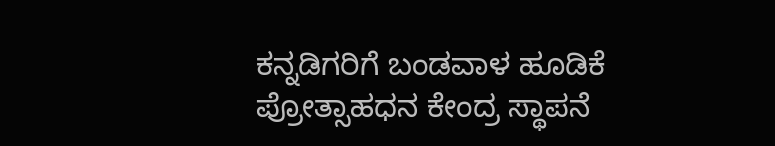ಕನ್ನಡಿಗರಿಗೆ ಬಂಡವಾಳ ಹೂಡಿಕೆ ಪ್ರೋತ್ಸಾಹಧನ ಕೇಂದ್ರ ಸ್ಥಾಪನೆ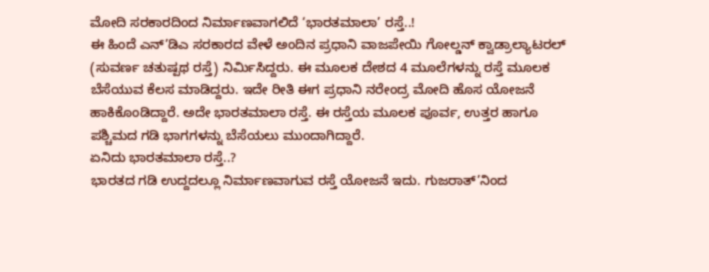ಮೋದಿ ಸರಕಾರದಿಂದ ನಿರ್ಮಾಣವಾಗಲಿದೆ ‘ಭಾರತಮಾಲಾ’ ರಸ್ತೆ..!
ಈ ಹಿಂದೆ ಎನ್’ಡಿಎ ಸರಕಾರದ ವೇಳೆ ಅಂದಿನ ಪ್ರಧಾನಿ ವಾಜಪೇಯಿ ಗೋಲ್ಡನ್ ಕ್ವಾಡ್ರಾಲ್ಯಾಟರಲ್ (ಸುವರ್ಣ ಚತುಷ್ಪಥ ರಸ್ತೆ) ನಿರ್ಮಿಸಿದ್ದರು. ಈ ಮೂಲಕ ದೇಶದ 4 ಮೂಲೆಗಳನ್ನು ರಸ್ತೆ ಮೂಲಕ ಬೆಸೆಯುವ ಕೆಲಸ ಮಾಡಿದ್ದರು. ಇದೇ ರೀತಿ ಈಗ ಪ್ರಧಾನಿ ನರೇಂದ್ರ ಮೋದಿ ಹೊಸ ಯೋಜನೆ ಹಾಕಿಕೊಂಡಿದ್ದಾರೆ. ಅದೇ ಭಾರತಮಾಲಾ ರಸ್ತೆ. ಈ ರಸ್ತೆಯ ಮೂಲಕ ಪೂರ್ವ, ಉತ್ತರ ಹಾಗೂ ಪಶ್ಚಿಮದ ಗಡಿ ಭಾಗಗಳನ್ನು ಬೆಸೆಯಲು ಮುಂದಾಗಿದ್ದಾರೆ.
ಏನಿದು ಭಾರತಮಾಲಾ ರಸ್ತೆ..?
ಭಾರತದ ಗಡಿ ಉದ್ದದಲ್ಲೂ ನಿರ್ಮಾಣವಾಗುವ ರಸ್ತೆ ಯೋಜನೆ ಇದು. ಗುಜರಾತ್’ನಿಂದ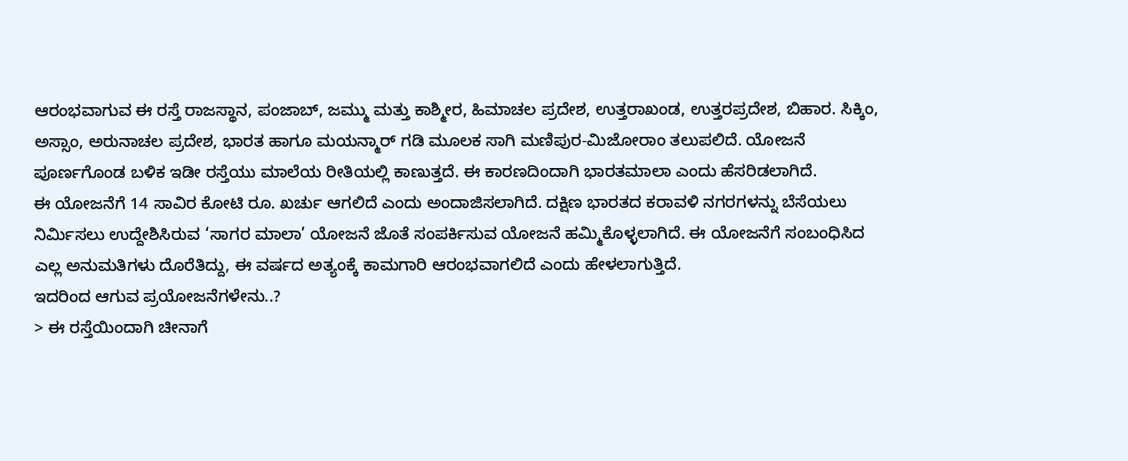ಆರಂಭವಾಗುವ ಈ ರಸ್ತೆ ರಾಜಸ್ಥಾನ, ಪಂಜಾಬ್, ಜಮ್ಮು ಮತ್ತು ಕಾಶ್ಮೀರ, ಹಿಮಾಚಲ ಪ್ರದೇಶ, ಉತ್ತರಾಖಂಡ, ಉತ್ತರಪ್ರದೇಶ, ಬಿಹಾರ. ಸಿಕ್ಕಿಂ, ಅಸ್ಸಾಂ, ಅರುನಾಚಲ ಪ್ರದೇಶ, ಭಾರತ ಹಾಗೂ ಮಯನ್ಮಾರ್ ಗಡಿ ಮೂಲಕ ಸಾಗಿ ಮಣಿಪುರ-ಮಿಜೋರಾಂ ತಲುಪಲಿದೆ. ಯೋಜನೆ ಪೂರ್ಣಗೊಂಡ ಬಳಿಕ ಇಡೀ ರಸ್ತೆಯು ಮಾಲೆಯ ರೀತಿಯಲ್ಲಿ ಕಾಣುತ್ತದೆ. ಈ ಕಾರಣದಿಂದಾಗಿ ಭಾರತಮಾಲಾ ಎಂದು ಹೆಸರಿಡಲಾಗಿದೆ.
ಈ ಯೋಜನೆಗೆ 14 ಸಾವಿರ ಕೋಟಿ ರೂ. ಖರ್ಚು ಆಗಲಿದೆ ಎಂದು ಅಂದಾಜಿಸಲಾಗಿದೆ. ದಕ್ಷಿಣ ಭಾರತದ ಕರಾವಳಿ ನಗರಗಳನ್ನು ಬೆಸೆಯಲು ನಿರ್ಮಿಸಲು ಉದ್ದೇಶಿಸಿರುವ ‘ಸಾಗರ ಮಾಲಾ’ ಯೋಜನೆ ಜೊತೆ ಸಂಪರ್ಕಿಸುವ ಯೋಜನೆ ಹಮ್ಮಿಕೊಳ್ಳಲಾಗಿದೆ. ಈ ಯೋಜನೆಗೆ ಸಂಬಂಧಿಸಿದ ಎಲ್ಲ ಅನುಮತಿಗಳು ದೊರೆತಿದ್ದು, ಈ ವರ್ಷದ ಅತ್ಯಂಕ್ಕೆ ಕಾಮಗಾರಿ ಆರಂಭವಾಗಲಿದೆ ಎಂದು ಹೇಳಲಾಗುತ್ತಿದೆ.
ಇದರಿಂದ ಆಗುವ ಪ್ರಯೋಜನೆಗಳೇನು..?
> ಈ ರಸ್ತೆಯಿಂದಾಗಿ ಚೀನಾಗೆ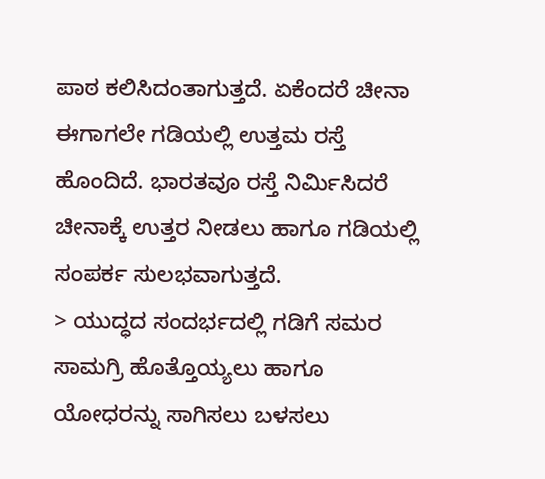ಪಾಠ ಕಲಿಸಿದಂತಾಗುತ್ತದೆ. ಏಕೆಂದರೆ ಚೀನಾ ಈಗಾಗಲೇ ಗಡಿಯಲ್ಲಿ ಉತ್ತಮ ರಸ್ತೆ ಹೊಂದಿದೆ. ಭಾರತವೂ ರಸ್ತೆ ನಿರ್ಮಿಸಿದರೆ ಚೀನಾಕ್ಕೆ ಉತ್ತರ ನೀಡಲು ಹಾಗೂ ಗಡಿಯಲ್ಲಿ ಸಂಪರ್ಕ ಸುಲಭವಾಗುತ್ತದೆ.
> ಯುದ್ಧದ ಸಂದರ್ಭದಲ್ಲಿ ಗಡಿಗೆ ಸಮರ ಸಾಮಗ್ರಿ ಹೊತ್ತೊಯ್ಯಲು ಹಾಗೂ ಯೋಧರನ್ನು ಸಾಗಿಸಲು ಬಳಸಲು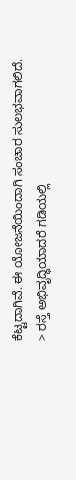ಕೆಟ್ಟದಾಗಿವೆ. ಈ ಯೋಜನೆಯಿಂದಾಗಿ ಸಂಚಾರ ಸುಲಭವಾಗಲಿದೆ.
> ರಸ್ತೆ ಅಭಿವೃದ್ಧಿಯಾದರೆ ಗಡಿಯಲ್ಲಿ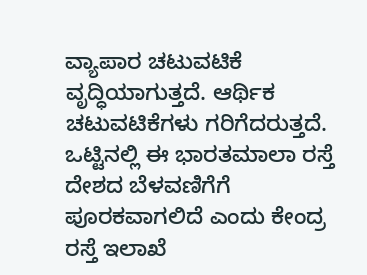ವ್ಯಾಪಾರ ಚಟುವಟಿಕೆ ವೃದ್ಧಿಯಾಗುತ್ತದೆ. ಆರ್ಥಿಕ ಚಟುವಟಿಕೆಗಳು ಗರಿಗೆದರುತ್ತದೆ.
ಒಟ್ಟಿನಲ್ಲಿ ಈ ಭಾರತಮಾಲಾ ರಸ್ತೆ ದೇಶದ ಬೆಳವಣಿಗೆಗೆ ಪೂರಕವಾಗಲಿದೆ ಎಂದು ಕೇಂದ್ರ ರಸ್ತೆ ಇಲಾಖೆ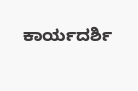ಕಾರ್ಯದರ್ಶಿ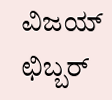ವಿಜಯ್ ಛಿಬ್ಬರ್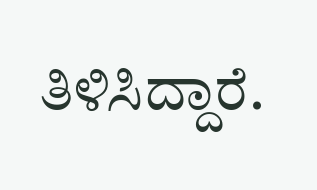ತಿಳಿಸಿದ್ದಾರೆ.